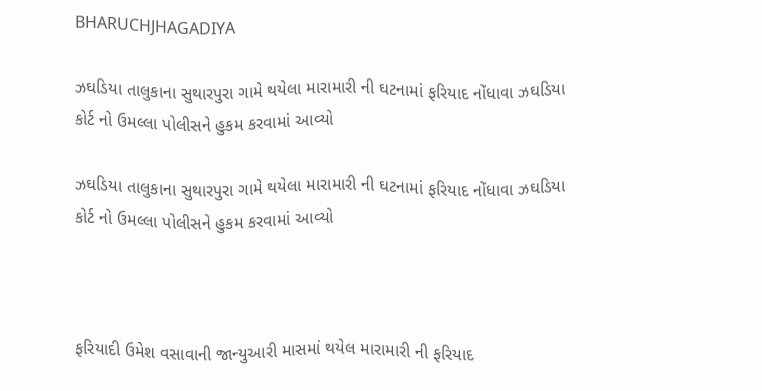BHARUCHJHAGADIYA

ઝઘડિયા તાલુકાના સુથારપુરા ગામે થયેલા મારામારી ની ઘટનામાં ફરિયાદ નોંધાવા ઝઘડિયા કોર્ટ નો ઉમલ્લા પોલીસને હુકમ કરવામાં આવ્યો

ઝઘડિયા તાલુકાના સુથારપુરા ગામે થયેલા મારામારી ની ઘટનામાં ફરિયાદ નોંધાવા ઝઘડિયા કોર્ટ નો ઉમલ્લા પોલીસને હુકમ કરવામાં આવ્યો



ફરિયાદી ઉમેશ વસાવાની જાન્યુઆરી માસમાં થયેલ મારામારી ની ફરિયાદ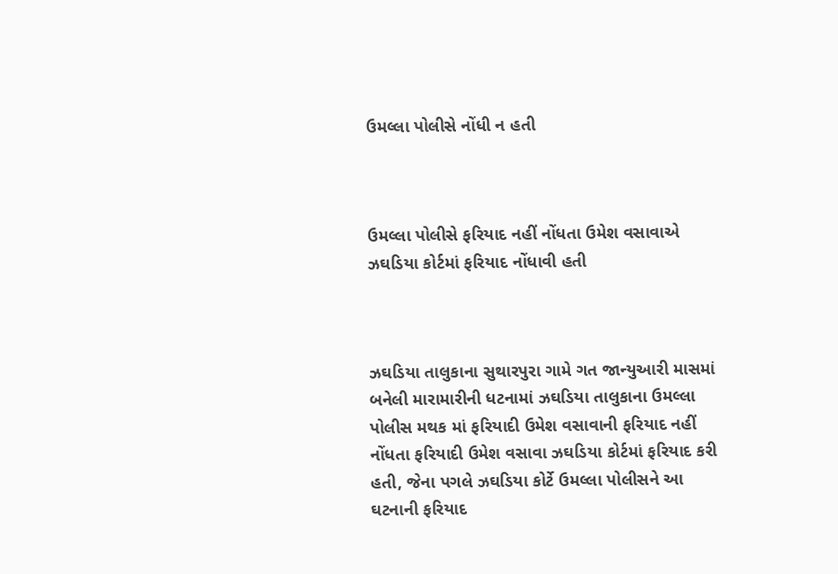ઉમલ્લા પોલીસે નોંધી ન હતી



ઉમલ્લા પોલીસે ફરિયાદ નહીં નોંધતા ઉમેશ વસાવાએ ઝઘડિયા કોર્ટમાં ફરિયાદ નોંધાવી હતી



ઝઘડિયા તાલુકાના સુથારપુરા ગામે ગત જાન્યુઆરી માસમાં બનેલી મારામારીની ધટનામાં ઝઘડિયા તાલુકાના ઉમલ્લા પોલીસ મથક માં ફરિયાદી ઉમેશ વસાવાની ફરિયાદ નહીં નોંધતા ફરિયાદી ઉમેશ વસાવા ઝઘડિયા કોર્ટમાં ફરિયાદ કરી હતી, જેના પગલે ઝઘડિયા કોર્ટે ઉમલ્લા પોલીસને આ ઘટનાની ફરિયાદ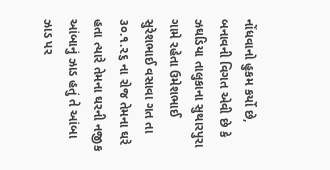નોંધવાનો હુકમ કર્યો છે, બનાવની વિગત એવી છે કે ઝઘડિયા તાલુકાના સુથારપુરા ગામે રહેતા ઉમેશભાઈ સુરેશભાઈ વસાવા ગત તા ૩૦.૧.૨૬ ના રોજ તેમના ઘરે હતા ત્યારે તેમના ઘરની નજીક આંબાનું ઝાડ હતું તે આંબા ઝાડ પર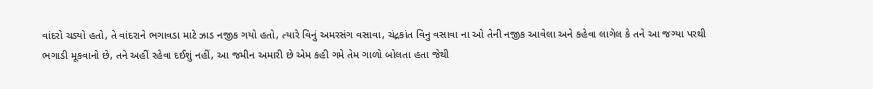વાંદરો ચડ્યો હતો, તે વાંદરાને ભગાવડા માટે ઝાડ નજીક ગયો હતો, ત્યારે વિનું અમરસંગ વસાવા, ચંદ્રકાંત વિનુ વસાવા ના ઓ તેની નજીક આવેલા અને કહેવા લાગેલ કે તને આ જગ્યા પરથી ભગાડી મૂકવાનો છે, તને અહીં રહેવા દઈશું નહીં, આ જમીન અમારી છે એમ કહી ગમે તેમ ગાળો બોલતા હતા જેથી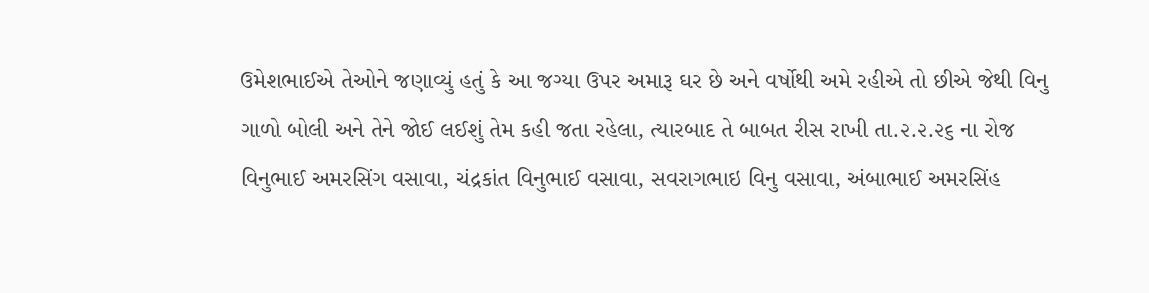ઉમેશભાઈએ તેઓને જણાવ્યું હતું કે આ જગ્યા ઉપર અમારૂ ઘર છે અને વર્ષોથી અમે રહીએ તો છીએ જેથી વિનુ ગાળો બોલી અને તેને જોઈ લઈશું તેમ કહી જતા રહેલા, ત્યારબાદ તે બાબત રીસ રાખી તા.૨.૨.૨૬ ના રોજ વિનુભાઈ અમરસિંગ વસાવા, ચંદ્રકાંત વિનુભાઈ વસાવા, સવરાગભાઇ વિનુ વસાવા, અંબાભાઈ અમરસિંહ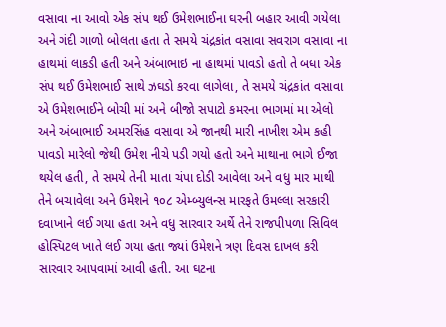વસાવા ના આવો એક સંપ થઈ ઉમેશભાઈના ઘરની બહાર આવી ગયેલા અને ગંદી ગાળો બોલતા હતા તે સમયે ચંદ્રકાંત વસાવા સવરાગ વસાવા ના હાથમાં લાકડી હતી અને અંબાભાઇ ના હાથમાં પાવડો હતો તે બધા એક સંપ થઈ ઉમેશભાઈ સાથે ઝઘડો કરવા લાગેલા, તે સમયે ચંદ્રકાંત વસાવા એ ઉમેશભાઈને બોચી માં અને બીજો સપાટો કમરના ભાગમાં મા એલો અને અંબાભાઈ અમરસિંહ વસાવા એ જાનથી મારી નાખીશ એમ કહી પાવડો મારેલો જેથી ઉમેશ નીચે પડી ગયો હતો અને માથાના ભાગે ઈજા થયેલ હતી, તે સમયે તેની માતા ચંપા દોડી આવેલા અને વધુ માર માથી તેને બચાવેલા અને ઉમેશને ૧૦૮ એમ્બ્યુલન્સ મારફતે ઉમલ્લા સરકારી દવાખાને લઈ ગયા હતા અને વધુ સારવાર અર્થે તેને રાજપીપળા સિવિલ હોસ્પિટલ ખાતે લઈ ગયા હતા જ્યાં ઉમેશને ત્રણ દિવસ દાખલ કરી સારવાર આપવામાં આવી હતી. આ ઘટના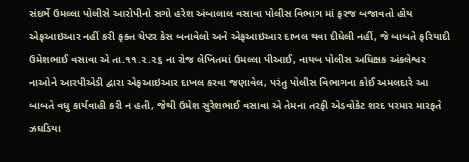સંદર્ભે ઉમલ્લા પોલીસે આરોપીનો સગો હરેશ અંબાલાલ વસાવા પોલીસ વિભાગ માં ફરજ બજાવતો હોય એફઆઇઆર નહીં કરી ફક્ત ચેપ્ટર કેસ બનાવેલો અને એફઆઇઆર દાખલ થવા દીધેલી નહીં, જે બાબતે ફરિયાદી ઉમેશભાઈ વસાવા એ તા.૧૧.૨.૨૬ ના રોજ લેખિતમાં ઉમલ્લા પીઆઈ, નાયબ પોલીસ અધિક્ષક અંકલેશ્વર નાઓને આરપીએડી દ્વારા એફઆઇઆર દાખલ કરવા જણાવેલ, પરંતુ પોલીસ વિભાગના કોઈ અમલદારે આ બાબતે વધુ કાર્યવાહી કરી ન હતી, જેથી ઉમેશ સુરેશભાઈ વસાવા એ તેમના તરફી એડવોકેટ શરદ પરમાર મારફતે ઝઘડિયા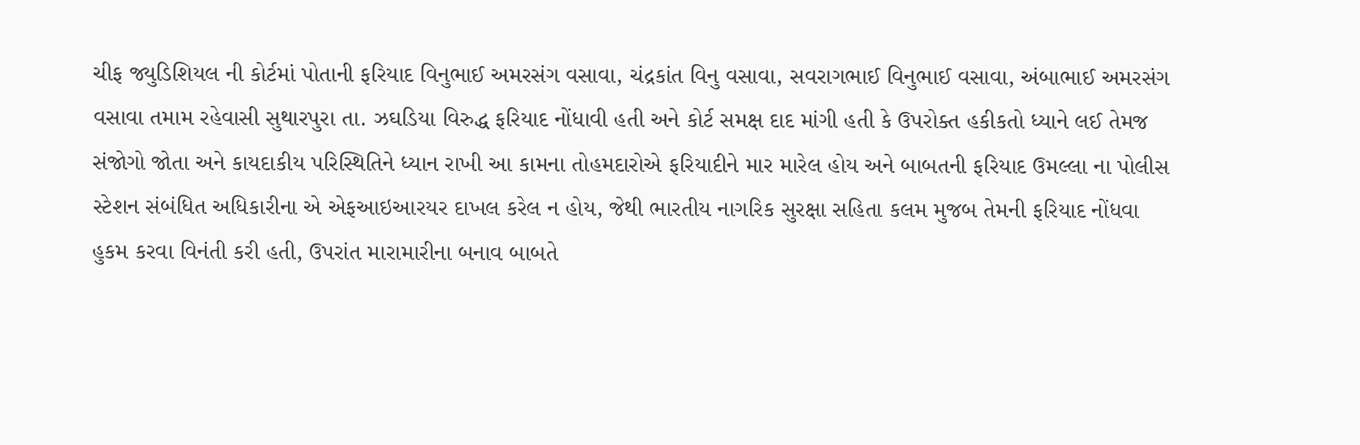ચીફ જ્યુડિશિયલ ની કોર્ટમાં પોતાની ફરિયાદ વિનુભાઈ અમરસંગ વસાવા, ચંદ્રકાંત વિનુ વસાવા, સવરાગભાઈ વિનુભાઈ વસાવા, અંબાભાઈ અમરસંગ વસાવા તમામ રહેવાસી સુથારપુરા તા. ઝઘડિયા વિરુદ્ધ ફરિયાદ નોંધાવી હતી અને કોર્ટ સમક્ષ દાદ માંગી હતી કે ઉપરોક્ત હકીકતો ધ્યાને લઈ તેમજ સંજોગો જોતા અને કાયદાકીય પરિસ્થિતિને ધ્યાન રાખી આ કામના તોહમદારોએ ફરિયાદીને માર મારેલ હોય અને બાબતની ફરિયાદ ઉમલ્લા ના પોલીસ સ્ટેશન સંબંધિત અધિકારીના એ એફઆઇઆરયર દાખલ કરેલ ન હોય, જેથી ભારતીય નાગરિક સુરક્ષા સહિતા કલમ મુજબ તેમની ફરિયાદ નોંધવા હુકમ કરવા વિનંતી કરી હતી, ઉપરાંત મારામારીના બનાવ બાબતે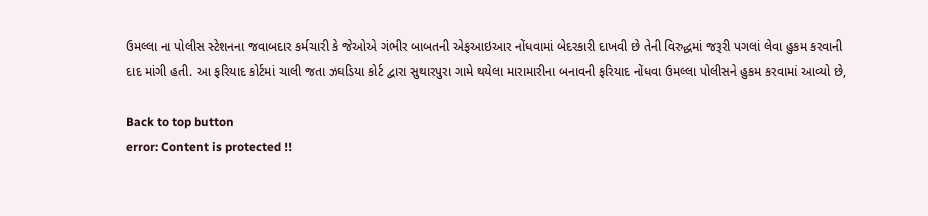ઉમલ્લા ના પોલીસ સ્ટેશનના જવાબદાર કર્મચારી કે જેઓએ ગંભીર બાબતની એફઆઇઆર નોંધવામાં બેદરકારી દાખવી છે તેની વિરુદ્ધમાં જરૂરી પગલાં લેવા હુકમ કરવાની દાદ માંગી હતી. આ ફરિયાદ કોર્ટમાં ચાલી જતા ઝઘડિયા કોર્ટ દ્વારા સુથારપુરા ગામે થયેલા મારામારીના બનાવની ફરિયાદ નોંધવા ઉમલ્લા પોલીસને હુકમ કરવામાં આવ્યો છે,

Back to top button
error: Content is protected !!